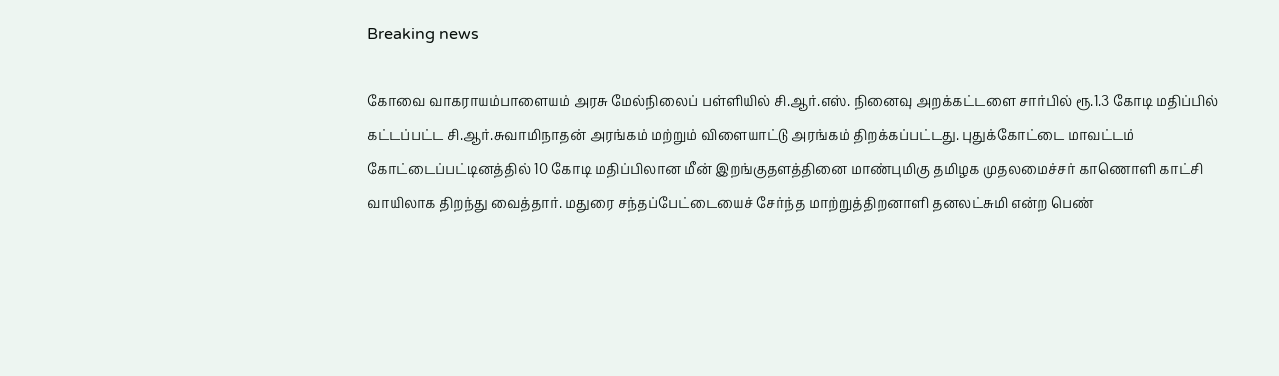Breaking news

கோவை வாகராயம்பாளையம் அரசு மேல்நிலைப் பள்ளியில் சி.ஆர்.எஸ். நினைவு அறக்கட்டளை சார்பில் ரூ.1.3 கோடி மதிப்பில் கட்டப்பட்ட சி.ஆர்.சுவாமிநாதன் அரங்கம் மற்றும் விளையாட்டு அரங்கம் திறக்கப்பட்டது. புதுக்கோட்டை மாவட்டம் கோட்டைப்பட்டினத்தில் 10 கோடி மதிப்பிலான மீன் இறங்குதளத்தினை மாண்புமிகு தமிழக முதலமைச்சர் காணொளி காட்சி வாயிலாக திறந்து வைத்தார். மதுரை சந்தப்பேட்டையைச் சேர்ந்த மாற்றுத்திறனாளி தனலட்சுமி என்ற பெண்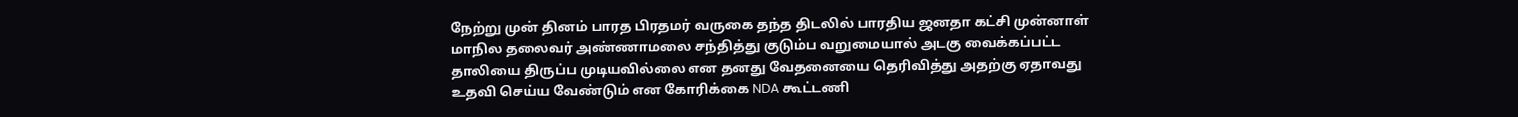நேற்று முன் தினம் பாரத பிரதமர் வருகை தந்த திடலில் பாரதிய ஜனதா கட்சி முன்னாள் மாநில தலைவர் அண்ணாமலை சந்தித்து குடும்ப வறுமையால் அடகு வைக்கப்பட்ட தாலியை திருப்ப முடியவில்லை என தனது வேதனையை தெரிவித்து அதற்கு ஏதாவது உதவி செய்ய வேண்டும் என கோரிக்கை NDA கூட்டணி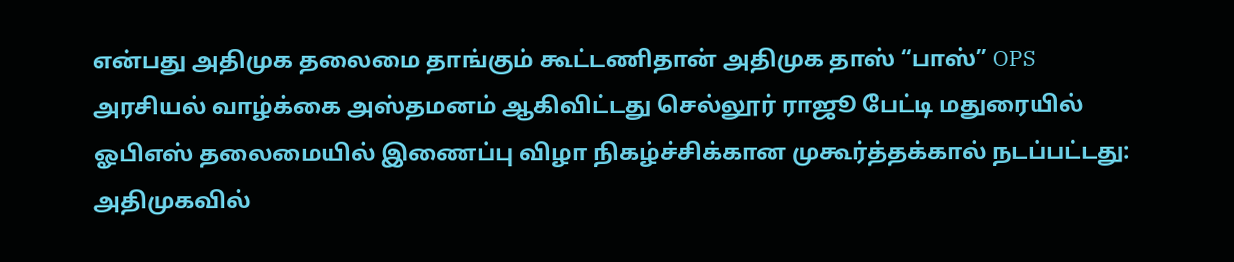என்பது அதிமுக தலைமை தாங்கும் கூட்டணிதான் அதிமுக தாஸ் “பாஸ்” OPS அரசியல் வாழ்க்கை அஸ்தமனம் ஆகிவிட்டது செல்லூர் ராஜூ பேட்டி மதுரையில் ஓபிஎஸ் தலைமையில் இணைப்பு விழா நிகழ்ச்சிக்கான முகூர்த்தக்கால் நடப்பட்டது: அதிமுகவில்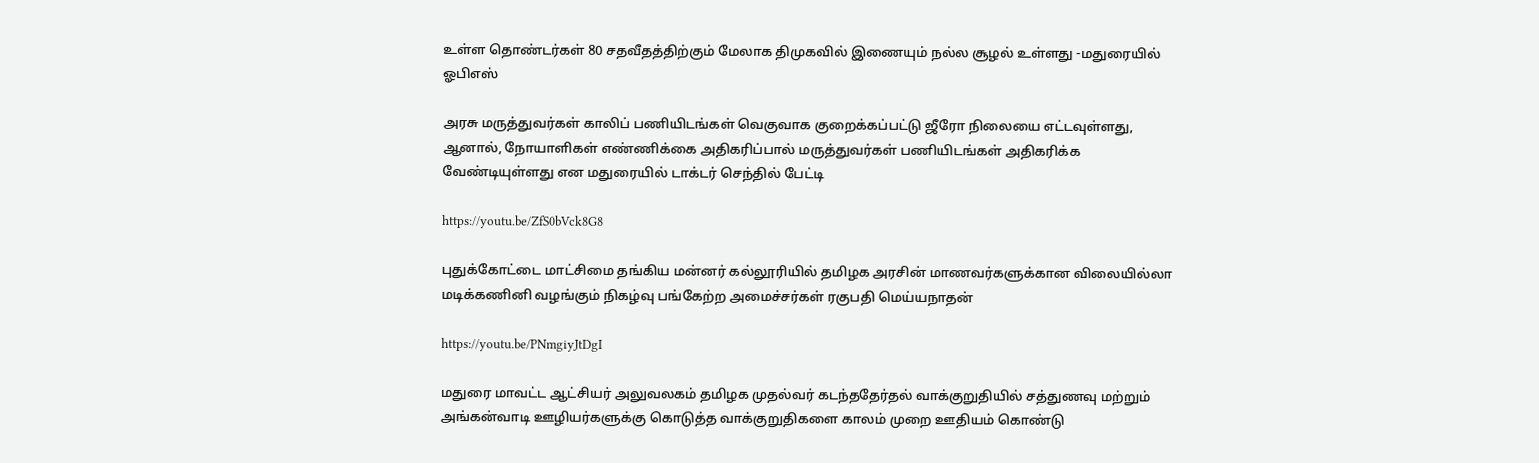உள்ள தொண்டர்கள் 80 சதவீதத்திற்கும் மேலாக திமுகவில் இணையும் நல்ல சூழல் உள்ளது -மதுரையில் ஓபிஎஸ்

அரசு மருத்துவர்கள் காலிப் பணியிடங்கள் வெகுவாக குறைக்கப்பட்டு ஜீரோ நிலையை எட்டவுள்ளது, ஆனால், நோயாளிகள் எண்ணிக்கை அதிகரிப்பால் மருத்துவர்கள் பணியிடங்கள் அதிகரிக்க வேண்டியுள்ளது என மதுரையில் டாக்டர் செந்தில் பேட்டி

https://youtu.be/ZfS0bVck8G8

புதுக்கோட்டை மாட்சிமை தங்கிய மன்னர் கல்லூரியில் தமிழக அரசின் மாணவர்களுக்கான விலையில்லா மடிக்கணினி வழங்கும் நிகழ்வு பங்கேற்ற அமைச்சர்கள் ரகுபதி மெய்யநாதன்

https://youtu.be/PNmgiyJtDgI

மதுரை மாவட்ட ஆட்சியர் அலுவலகம் தமிழக முதல்வர் கடந்ததேர்தல் வாக்குறுதியில் சத்துணவு மற்றும் அங்கன்வாடி ஊழியர்களுக்கு கொடுத்த வாக்குறுதிகளை காலம் முறை ஊதியம் கொண்டு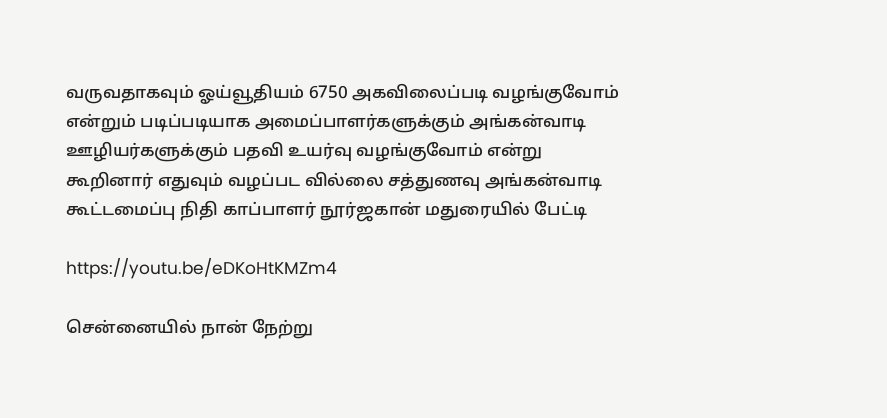வருவதாகவும் ஓய்வூதியம் 6750 அகவிலைப்படி வழங்குவோம் என்றும் படிப்படியாக அமைப்பாளர்களுக்கும் அங்கன்வாடி ஊழியர்களுக்கும் பதவி உயர்வு வழங்குவோம் என்று கூறினார் எதுவும் வழப்பட வில்லை சத்துணவு அங்கன்வாடி கூட்டமைப்பு நிதி காப்பாளர் நூர்ஜகான் மதுரையில் பேட்டி

https://youtu.be/eDKoHtKMZm4

சென்னையில் நான் நேற்று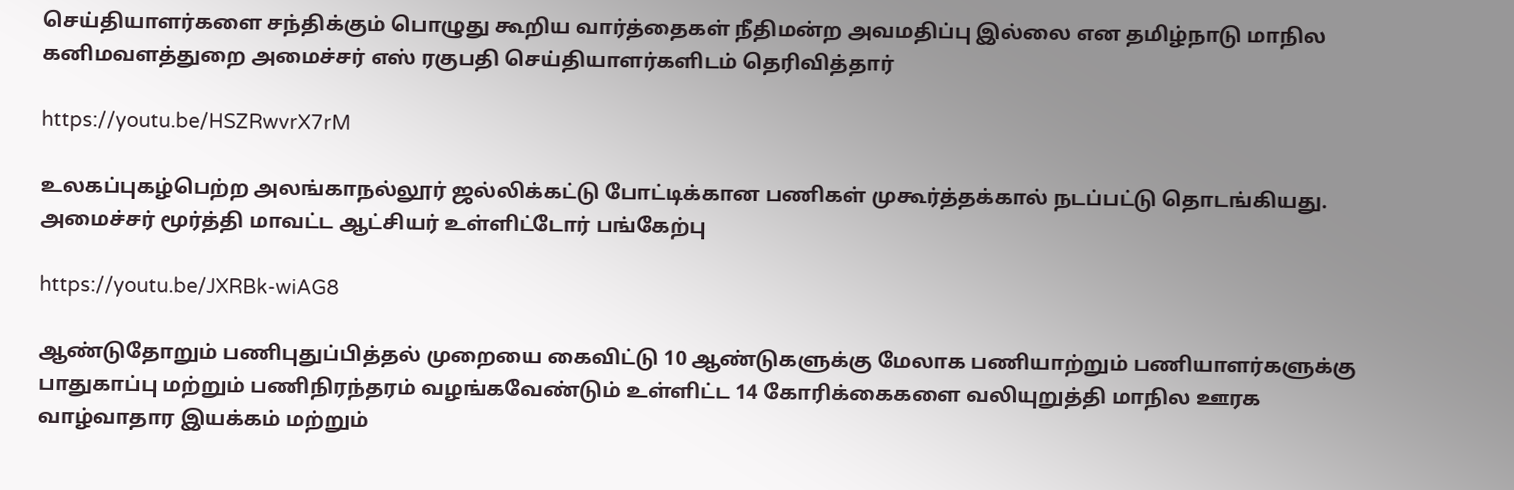செய்தியாளர்களை சந்திக்கும் பொழுது கூறிய வார்த்தைகள் நீதிமன்ற அவமதிப்பு இல்லை என தமிழ்நாடு மாநில கனிமவளத்துறை அமைச்சர் எஸ் ரகுபதி செய்தியாளர்களிடம் தெரிவித்தார்

https://youtu.be/HSZRwvrX7rM

உலகப்புகழ்பெற்ற அலங்காநல்லூர் ஜல்லிக்கட்டு போட்டிக்கான பணிகள் முகூர்த்தக்கால் நடப்பட்டு தொடங்கியது. அமைச்சர் மூர்த்தி மாவட்ட ஆட்சியர் உள்ளிட்டோர் பங்கேற்பு

https://youtu.be/JXRBk-wiAG8

ஆண்டுதோறும் பணிபுதுப்பித்தல் முறையை கைவிட்டு 10 ஆண்டுகளுக்கு மேலாக பணியாற்றும் பணியாளர்களுக்கு பாதுகாப்பு மற்றும் பணிநிரந்தரம் வழங்கவேண்டும் உள்ளிட்ட 14 கோரிக்கைகளை வலியுறுத்தி மாநில ஊரக வாழ்வாதார இயக்கம் மற்றும்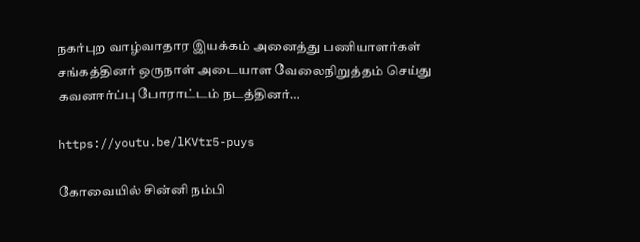நகர்புற வாழ்வாதார இயக்கம் அனைத்து பணியாளர்கள் சங்கத்தினர் ஒருநாள் அடையாள வேலைநிறுத்தம் செய்து கவனஈர்ப்பு போராட்டம் நடத்தினர்…

https://youtu.be/lKVtr5-puys

கோவையில் சின்னி நம்பி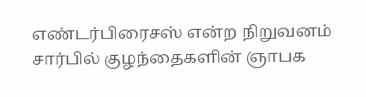எண்டர்பிரைசஸ் என்ற நிறுவனம் சார்பில் குழந்தைகளின் ஞாபக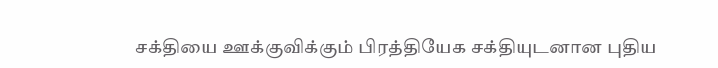சக்தியை ஊக்குவிக்கும் பிரத்தியேக சக்தியுடனான புதிய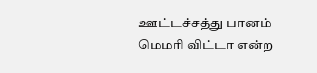ஊட்டச்சத்து பானம் மெமரி விட்டா என்ற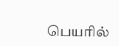பெயரில்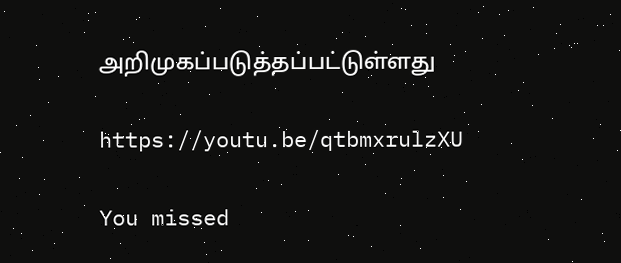அறிமுகப்படுத்தப்பட்டுள்ளது

https://youtu.be/qtbmxrulzXU

You missed